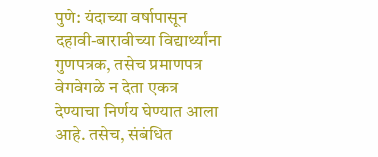पुणे: यंदाच्या वर्षापासून दहावी-बारावीच्या विद्यार्थ्यांना गुणपत्रक, तसेच प्रमाणपत्र वेगवेगळे न देता एकत्र देण्याचा निर्णय घेण्यात आला आहे. तसेच, संबंधित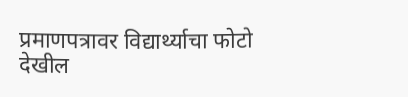प्रमाणपत्रावर विद्यार्थ्याचा फोटो देखील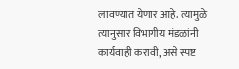लावण्यात येणार आहे. त्यामुळे त्यानुसार विभागीय मंडळांनी कार्यवाही करावी, असे स्पष्ट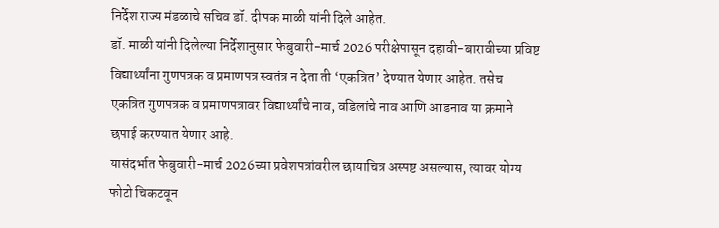निर्देश राज्य मंडळाचे सचिव डॉ. दीपक माळी यांनी दिले आहेत.
डॉ. माळी यांनी दिलेल्या निर्देशानुसार फेबुवारी-मार्च 2026 परीक्षेपासून दहावी-बारावीच्या प्रविष्ट विद्यार्थ्यांना गुणपत्रक व प्रमाणपत्र स्वतंत्र न देता ती ‘एकत्रित’ देण्यात येणार आहेत. तसेच एकत्रित गुणपत्रक व प्रमाणपत्रावर विद्यार्थ्यांचे नाव, वडिलांचे नाव आणि आडनाव या क्रमाने छपाई करण्यात येणार आहे.
यासंदर्भात फेबुवारी-मार्च 2026च्या प्रवेशपत्रांवरील छायाचित्र अस्पष्ट असल्यास, त्यावर योग्य फोटो चिकटवून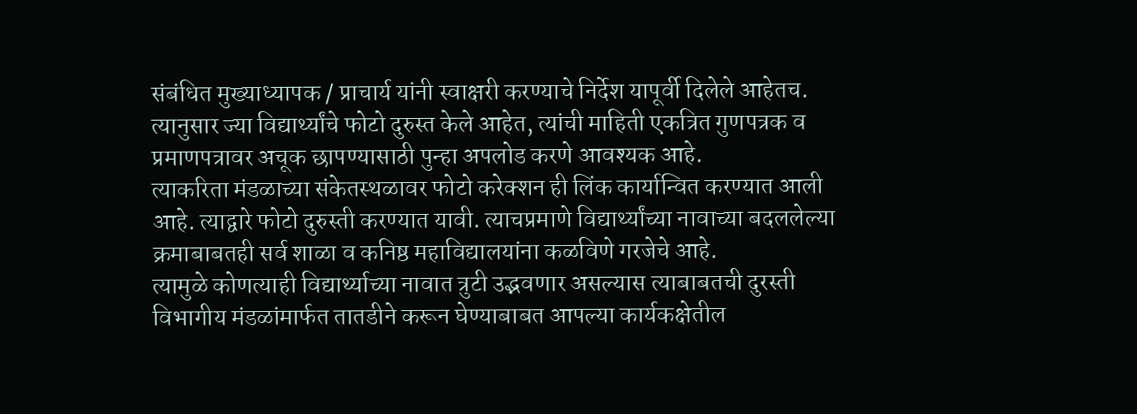संबंधित मुख्याध्यापक / प्राचार्य यांनी स्वाक्षरी करण्याचे निर्देश यापूर्वी दिलेले आहेतच. त्यानुसार ज्या विद्यार्थ्यांचे फोटो दुरुस्त केले आहेत, त्यांची माहिती एकत्रित गुणपत्रक व प्रमाणपत्रावर अचूक छापण्यासाठी पुन्हा अपलोड करणे आवश्यक आहे.
त्याकरिता मंडळाच्या संकेतस्थळावर फोटो करेक्शन ही लिंक कार्यान्वित करण्यात आली आहे. त्याद्वारे फोटो दुरुस्ती करण्यात यावी. त्याचप्रमाणे विद्यार्थ्यांच्या नावाच्या बदललेल्या क्रमाबाबतही सर्व शाळा व कनिष्ठ महाविद्यालयांना कळविणे गरजेचे आहे.
त्यामुळे कोणत्याही विद्यार्थ्याच्या नावात त्रुटी उद्भवणार असल्यास त्याबाबतची दुरस्ती विभागीय मंडळांमार्फत तातडीने करून घेण्याबाबत आपल्या कार्यकक्षेतील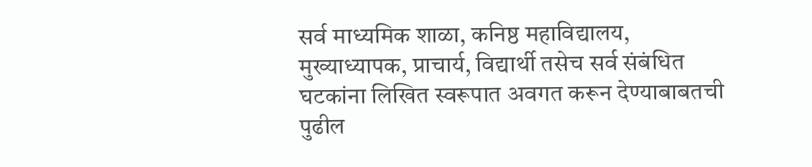सर्व माध्यमिक शाळा, कनिष्ठ महाविद्यालय, मुख्याध्यापक, प्राचार्य, विद्यार्थी तसेच सर्व संबंधित घटकांना लिखित स्वरूपात अवगत करून देण्याबाबतची पुढील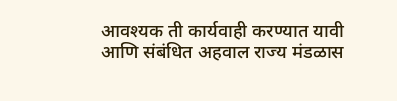आवश्यक ती कार्यवाही करण्यात यावी आणि संबंधित अहवाल राज्य मंडळास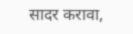सादर करावा,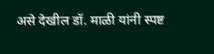असे देखील डॉ. माळी यांनी स्पष्ट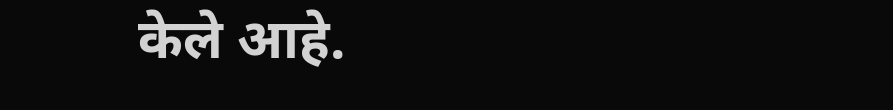केले आहे.